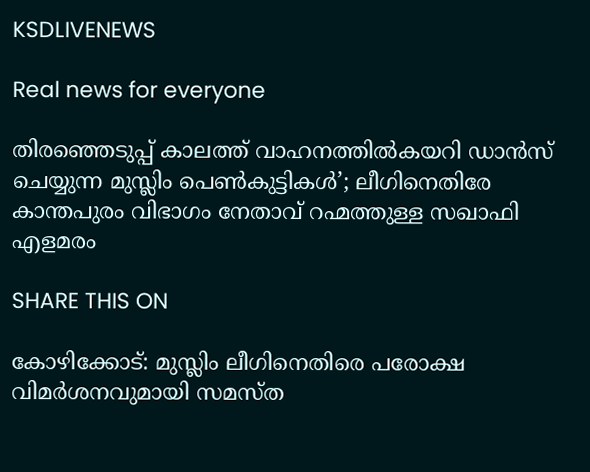KSDLIVENEWS

Real news for everyone

തിരഞ്ഞെടുപ്പ് കാലത്ത് വാഹനത്തില്‍കയറി ഡാന്‍സ്‌ ചെയ്യുന്ന മുസ്ലിം പെൺകുട്ടികൾ’; ലീഗിനെതിരേ കാന്തപുരം വിഭാഗം നേതാവ്‌ റഹ്മത്തുള്ള സഖാഫി എളമരം

SHARE THIS ON

കോഴിക്കോട്: മുസ്ലിം ലീഗിനെതിരെ പരോക്ഷ വിമർശനവുമായി സമസ്ത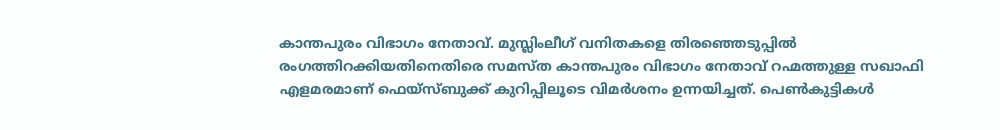കാന്തപുരം വിഭാഗം നേതാവ്. മുസ്ലിംലീഗ് വനിതകളെ തിരഞ്ഞെടുപ്പിൽ രംഗത്തിറക്കിയതിനെതിരെ സമസ്ത കാന്തപുരം വിഭാഗം നേതാവ് റഹ്മത്തുള്ള സഖാഫി എളമരമാണ് ഫെയ്സ്ബുക്ക് കുറിപ്പിലൂടെ വിമർശനം ഉന്നയിച്ചത്. പെൺകുട്ടികൾ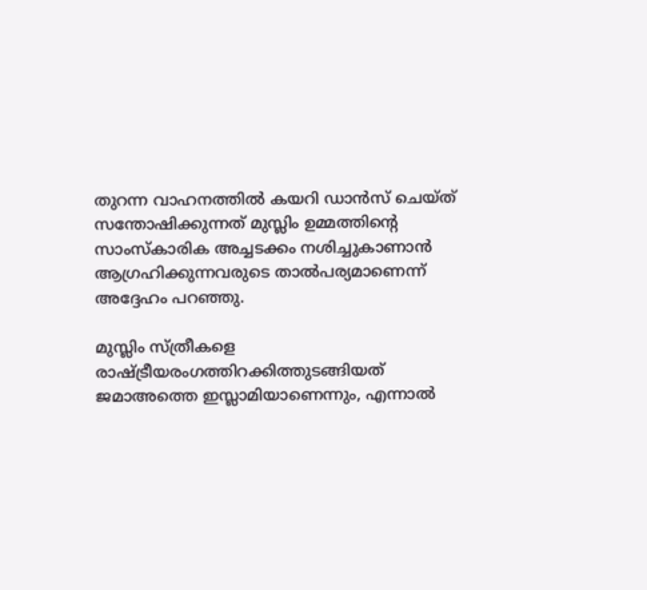തുറന്ന വാഹനത്തിൽ കയറി ഡാൻസ് ചെയ്ത് സന്തോഷിക്കുന്നത് മുസ്ലിം ഉമ്മത്തിന്റെ സാംസ്കാരിക അച്ചടക്കം നശിച്ചുകാണാൻ ആഗ്രഹിക്കുന്നവരുടെ താൽപര്യമാണെന്ന് അദ്ദേഹം പറഞ്ഞു.

മുസ്ലിം സ്ത്രീകളെ രാഷ്ട്രീയരംഗത്തിറക്കിത്തുടങ്ങിയത് ജമാഅത്തെ ഇസ്ലാമിയാണെന്നും, എന്നാൽ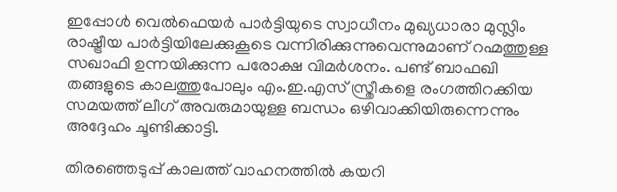ഇപ്പോൾ വെൽഫെയർ പാർട്ടിയുടെ സ്വാധീനം മുഖ്യധാരാ മുസ്ലിം രാഷ്ട്രീയ പാർട്ടിയിലേക്കുകൂടെ വന്നിരിക്കുന്നുവെന്നുമാണ് റഹ്മത്തുള്ള സഖാഫി ഉന്നയിക്കുന്ന പരോക്ഷ വിമർശനം. പണ്ട് ബാഫഖി തങ്ങളുടെ കാലത്തുപോലും എം.ഇ.എസ് സ്ത്രീകളെ രംഗത്തിറക്കിയ സമയത്ത് ലീഗ് അവരുമായുള്ള ബന്ധം ഒഴിവാക്കിയിരുന്നെന്നും അദ്ദേഹം ചൂണ്ടിക്കാട്ടി.

തിരഞ്ഞെടുപ്പ് കാലത്ത് വാഹനത്തിൽ കയറി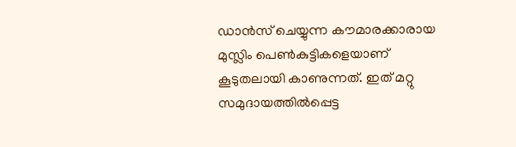ഡാൻസ് ചെയ്യുന്ന കൗമാരക്കാരായ മുസ്ലിം പെൺകുട്ടികളെയാണ് കൂടുതലായി കാണുന്നത്. ഇത് മറ്റു സമുദായത്തിൽപ്പെട്ട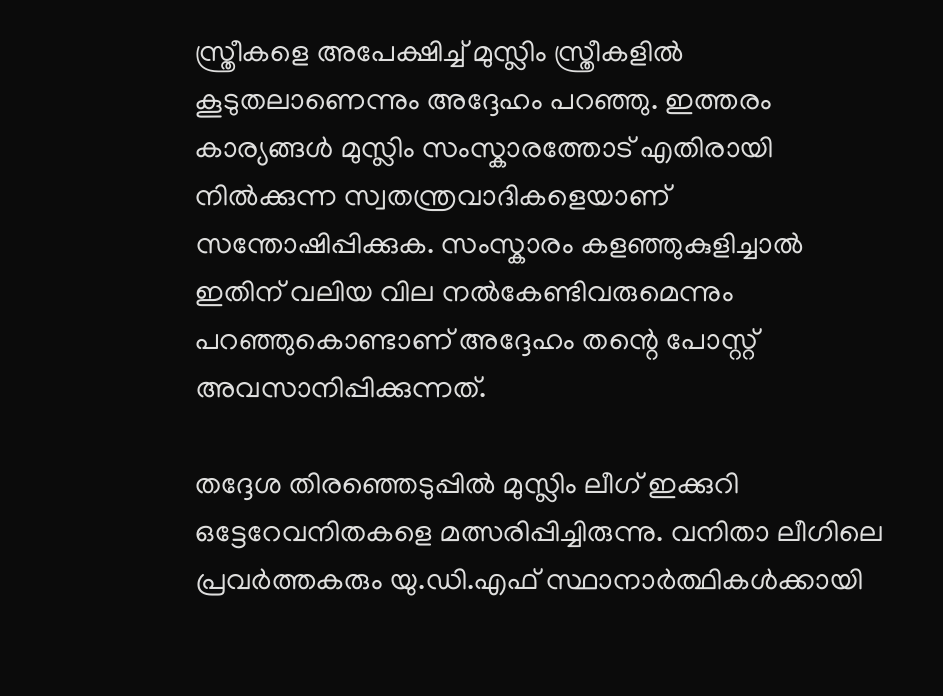സ്ത്രീകളെ അപേക്ഷിച്ച് മുസ്ലിം സ്ത്രീകളിൽ കൂടുതലാണെന്നും അദ്ദേഹം പറഞ്ഞു. ഇത്തരം കാര്യങ്ങൾ മുസ്ലിം സംസ്കാരത്തോട് എതിരായി നിൽക്കുന്ന സ്വതന്ത്രവാദികളെയാണ് സന്തോഷിപ്പിക്കുക. സംസ്കാരം കളഞ്ഞുകുളിച്ചാൽ ഇതിന് വലിയ വില നൽകേണ്ടിവരുമെന്നും പറഞ്ഞുകൊണ്ടാണ് അദ്ദേഹം തന്റെ പോസ്റ്റ് അവസാനിപ്പിക്കുന്നത്.

തദ്ദേശ തിരഞ്ഞെടുപ്പിൽ മുസ്ലിം ലീഗ് ഇക്കുറി ഒട്ടേറേവനിതകളെ മത്സരിപ്പിച്ചിരുന്നു. വനിതാ ലീഗിലെ പ്രവർത്തകരും യു.ഡി.എഫ് സ്ഥാനാർത്ഥികൾക്കായി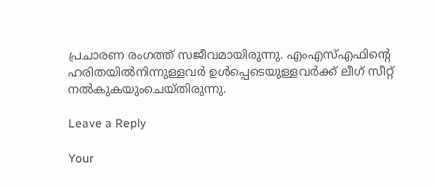പ്രചാരണ രംഗത്ത് സജീവമായിരുന്നു. എംഎസ്എഫിൻ്റെ ഹരിതയിൽനിന്നുള്ളവർ ഉൾപ്പെടെയുള്ളവർക്ക് ലീഗ് സീറ്റ് നൽകുകയുംചെയ്തിരുന്നു.

Leave a Reply

Your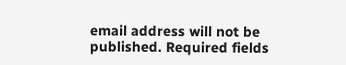email address will not be published. Required fields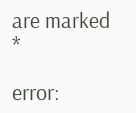are marked *

error: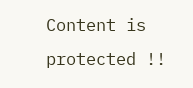Content is protected !!